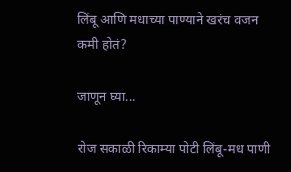लिंबू आणि मधाच्या पाण्याने खरंच वजन कमी होतं?

जाणून घ्या...

रोज सकाळी रिकाम्या पोटी लिंबू-मध पाणी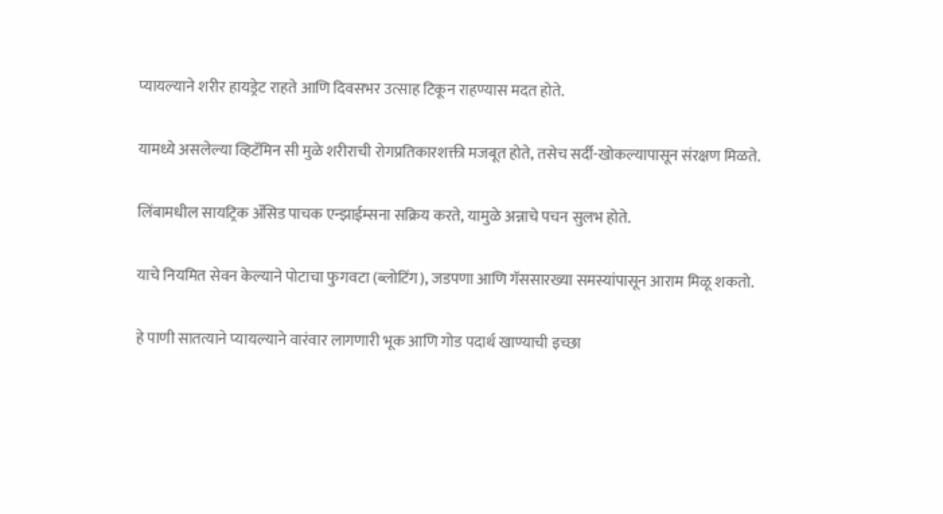प्यायल्याने शरीर हायड्रेट राहते आणि दिवसभर उत्साह टिकून राहण्यास मदत होते.

यामध्ये असलेल्या व्हिटॅमिन सी मुळे शरीराची रोगप्रतिकारशक्ती मजबूत होते, तसेच सर्दी-खोकल्यापासून संरक्षण मिळते.

लिंबामधील सायट्रिक ॲसिड पाचक एन्झाईम्सना सक्रिय करते, यामुळे अन्नाचे पचन सुलभ होते.

याचे नियमित सेवन केल्याने पोटाचा फुगवटा (ब्लोटिंग), जडपणा आणि गॅससारख्या समस्यांपासून आराम मिळू शकतो.

हे पाणी सातत्याने प्यायल्याने वारंवार लागणारी भूक आणि गोड पदार्थ खाण्याची इच्छा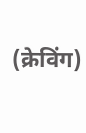(क्रेविंग)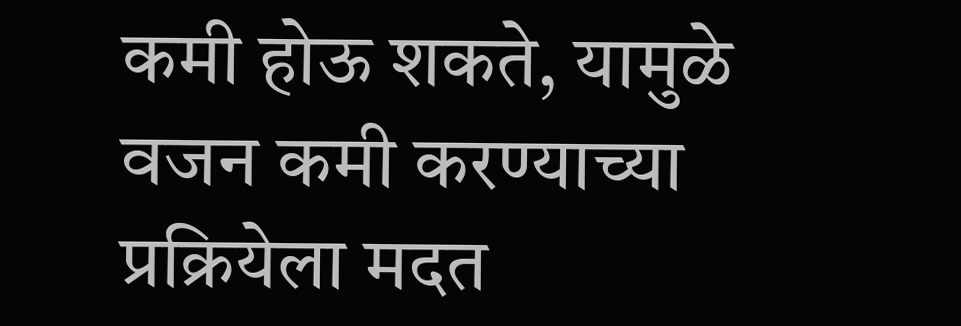कमी होऊ शकते, यामुळे वजन कमी करण्याच्या प्रक्रियेला मदत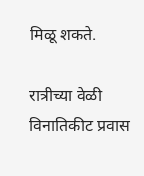मिळू शकते.

रात्रीच्या वेळी विनातिकीट प्रवास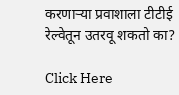करणाऱ्या प्रवाशाला टीटीई रेल्वेतून उतरवू शकतो का?

Click Here